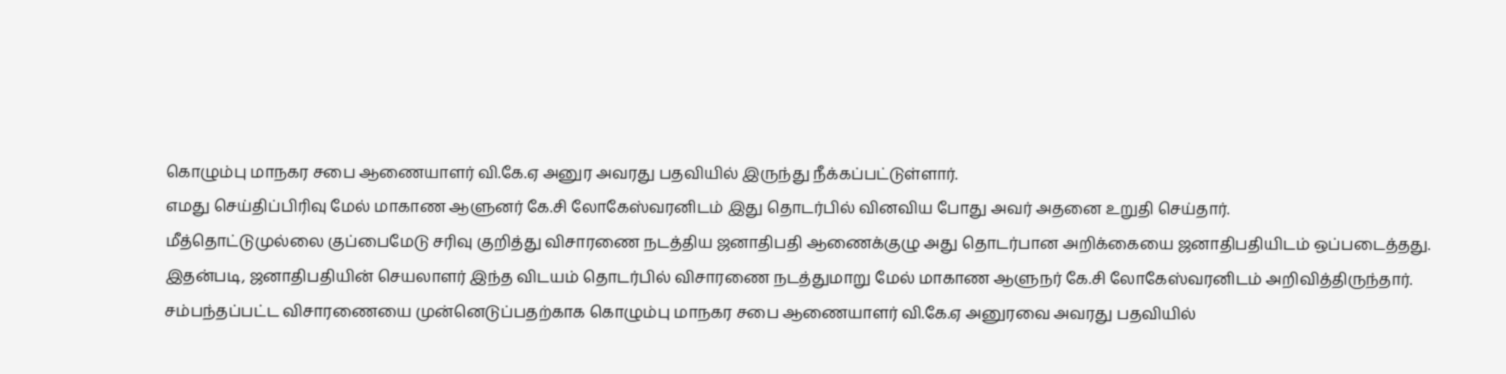கொழும்பு மாநகர சபை ஆணையாளர் வி.கே.ஏ அனுர அவரது பதவியில் இருந்து நீக்கப்பட்டுள்ளார்.
எமது செய்திப்பிரிவு மேல் மாகாண ஆளுனர் கே.சி லோகேஸ்வரனிடம் இது தொடர்பில் வினவிய போது அவர் அதனை உறுதி செய்தார்.
மீத்தொட்டுமுல்லை குப்பைமேடு சரிவு குறித்து விசாரணை நடத்திய ஜனாதிபதி ஆணைக்குழு அது தொடர்பான அறிக்கையை ஜனாதிபதியிடம் ஒப்படைத்தது.
இதன்படி, ஜனாதிபதியின் செயலாளர் இந்த விடயம் தொடர்பில் விசாரணை நடத்துமாறு மேல் மாகாண ஆளுநர் கே.சி லோகேஸ்வரனிடம் அறிவித்திருந்தார்.
சம்பந்தப்பட்ட விசாரணையை முன்னெடுப்பதற்காக கொழும்பு மாநகர சபை ஆணையாளர் வி.கே.ஏ அனுரவை அவரது பதவியில்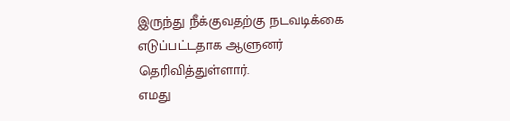இருந்து நீக்குவதற்கு நடவடிக்கை எடுப்பட்டதாக ஆளுனர் தெரிவித்துள்ளார்.
எமது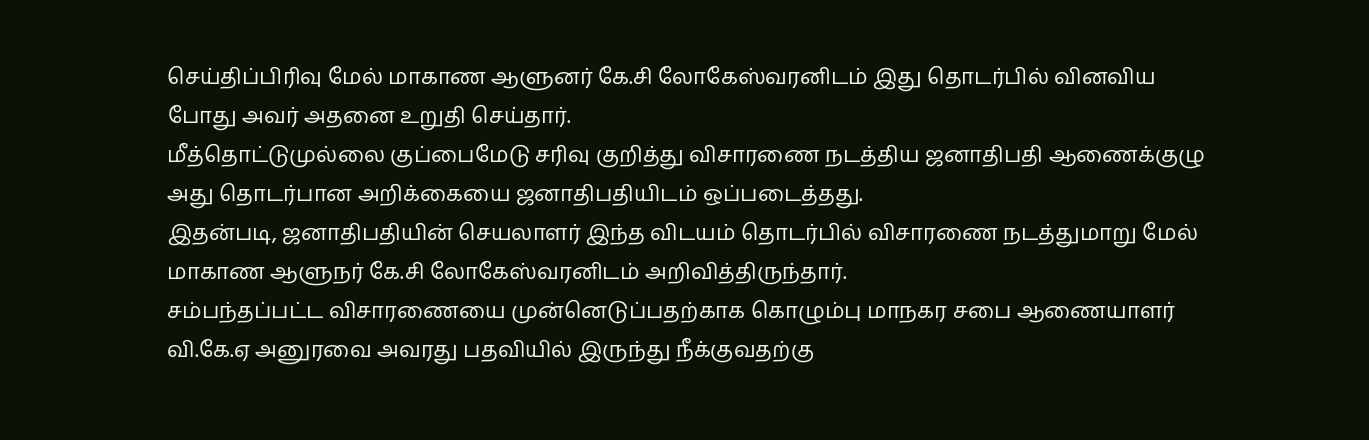செய்திப்பிரிவு மேல் மாகாண ஆளுனர் கே.சி லோகேஸ்வரனிடம் இது தொடர்பில் வினவிய போது அவர் அதனை உறுதி செய்தார்.
மீத்தொட்டுமுல்லை குப்பைமேடு சரிவு குறித்து விசாரணை நடத்திய ஜனாதிபதி ஆணைக்குழு அது தொடர்பான அறிக்கையை ஜனாதிபதியிடம் ஒப்படைத்தது.
இதன்படி, ஜனாதிபதியின் செயலாளர் இந்த விடயம் தொடர்பில் விசாரணை நடத்துமாறு மேல் மாகாண ஆளுநர் கே.சி லோகேஸ்வரனிடம் அறிவித்திருந்தார்.
சம்பந்தப்பட்ட விசாரணையை முன்னெடுப்பதற்காக கொழும்பு மாநகர சபை ஆணையாளர் வி.கே.ஏ அனுரவை அவரது பதவியில் இருந்து நீக்குவதற்கு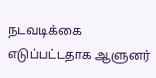நடவடிக்கை எடுப்பட்டதாக ஆளுனர்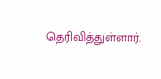தெரிவித்துள்ளார்.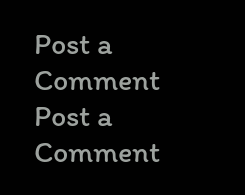Post a Comment
Post a Comment